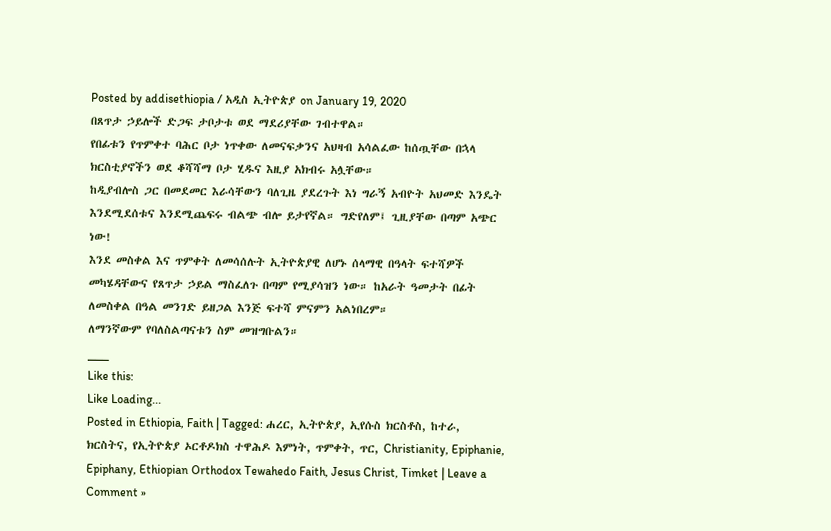Posted by addisethiopia / አዲስ ኢትዮጵያ on January 19, 2020
በጸጥታ ኃይሎች ድጋፍ ታቦታቱ ወደ ማደሪያቸው ገብተዋል።
የበፊቱን የጥምቀተ ባሕር ቦታ ነጥቀው ለመናፍቃንና አህዛብ አሳልፈው ከሰጧቸው በኋላ ክርስቲያኖችን ወደ ቆሻሻማ ቦታ ሂዱና እዚያ አክብሩ አሏቸው።
ከዲያብሎስ ጋር በመደመር እራሳቸውን ባለጊዜ ያደረጉት እነ ግራኝ አብዮት አህመድ እንዴት እንደሚደሰቱና እንደሚጨፍሩ ብልጭ ብሎ ይታየኛል። ግድየለም፤ ጊዚያቸው በጣም አጭር ነው!
እንደ መስቀል እና ጥምቀት ለመሳሰሉት ኢትዮጵያዊ ለሆኑ ሰላማዊ በዓላት ፍተሻዎች መካሄዳቸውና የጸጥታ ኃይል ማስፈለጉ በጣም የሚያሳዝን ነው። ከአራት ዓመታት በፊት ለመስቀል በዓል መንገድ ይዘጋል እንጅ ፍተሻ ምናምን አልነበረም።
ለማንኛውም የባለስልጣናቱን ስም መዝግቡልን።
___
Like this:
Like Loading...
Posted in Ethiopia, Faith | Tagged: ሐረር, ኢትዮጵያ, ኢየሱስ ክርስቶስ, ከተራ, ክርስትና, የኢትዮጵያ ኦርቶዶክስ ተዋሕዶ እምነት, ጥምቀት, ጥር, Christianity, Epiphanie, Epiphany, Ethiopian Orthodox Tewahedo Faith, Jesus Christ, Timket | Leave a Comment »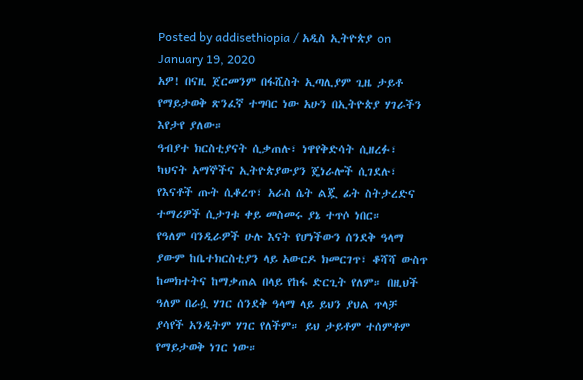Posted by addisethiopia / አዲስ ኢትዮጵያ on January 19, 2020
አዎ! በናዚ ጀርመንም በፋሺስት ኢጣሊያም ጊዜ ታይቶ የማይታወቅ ጽንፈኛ ተግባር ነው አሁን በኢትዮጵያ ሃገራችን እየታየ ያለው።
ዓብያተ ክርስቲያናት ሲቃጠሉ፣ ነዋየቅድሳት ሲዘረፉ፣ ካህናት አማኞችና ኢትዮጵያውያን ጄነራሎች ሲገደሉ፣ የእናቶች ጡት ሲቆረጥ፣ አራስ ሴት ልጇ ፊት ስትታረድና ተማሪዎች ሲታገቱ ቀይ መስመሩ ያኔ ተጥሶ ነበር።
የዓለም ባንዲራዎች ሁሉ እናት የሆነችውን ሰንደቅ ዓላማ ያውም ከቤተክርስቲያን ላይ አውርዶ ክመርገጥ፣ ቆሻሻ ውስጥ ከመክተትና ከማቃጠል በላይ የከፋ ድርጊት የለም። በዚህች ዓለም በራሷ ሃገር ሰንደቅ ዓላማ ላይ ይህን ያህል ጥላቻ ያሳየች አንዲትም ሃገር የለችም። ይህ ታይቶም ተሰምቶም የማይታወቅ ነገር ነው።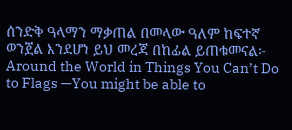ሰንድቅ ዓላማን ማቃጠል በመላው ዓለም ከፍተኛ ወንጀል እንደሆነ ይህ መረጃ በከፊል ይጠቁመናል፦
Around the World in Things You Can’t Do to Flags —You might be able to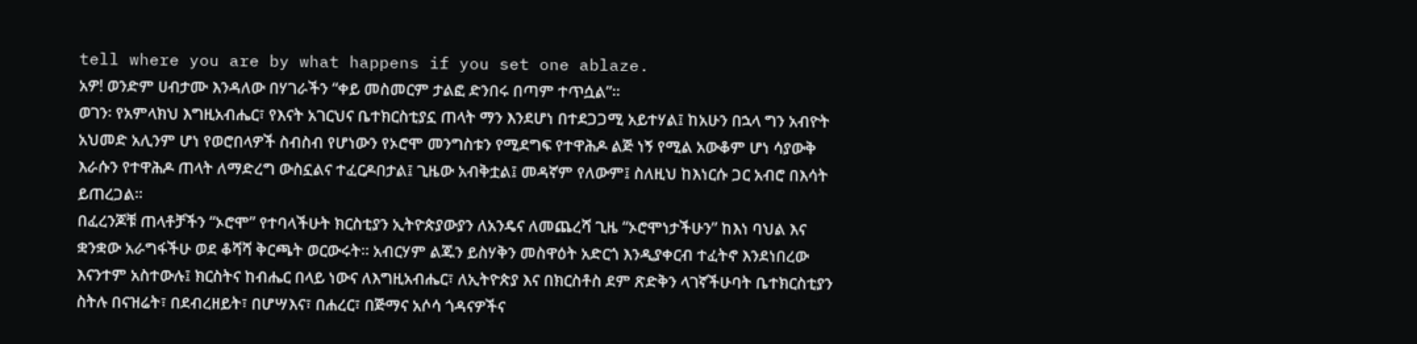tell where you are by what happens if you set one ablaze.
አዎ! ወንድም ሀብታሙ እንዳለው በሃገራችን “ቀይ መስመርም ታልፎ ድንበሩ በጣም ተጥሷል”።
ወገን፡ የአምላክህ እግዚአብሔር፣ የእናት አገርህና ቤተክርስቲያኗ ጠላት ማን እንደሆነ በተደጋጋሚ አይተሃል፤ ከአሁን በኋላ ግን አብዮት አህመድ አሊንም ሆነ የወሮበላዎች ስብስብ የሆነውን የኦሮሞ መንግስቱን የሚደግፍ የተዋሕዶ ልጅ ነኝ የሚል አውቆም ሆነ ሳያውቅ እራሱን የተዋሕዶ ጠላት ለማድረግ ውስኗልና ተፈርዶበታል፤ ጊዜው አብቅቷል፤ መዳኛም የለውም፤ ስለዚህ ከእነርሱ ጋር አብሮ በእሳት ይጠረጋል።
በፈረንጆቹ ጠላቶቻችን “ኦሮሞ” የተባላችሁት ክርስቲያን ኢትዮጵያውያን ለአንዴና ለመጨረሻ ጊዜ “ኦሮሞነታችሁን” ከእነ ባህል እና ቋንቋው አራግፋችሁ ወደ ቆሻሻ ቅርጫት ወርውሩት። አብርሃም ልጁን ይስሃቅን መስዋዕት አድርጎ እንዲያቀርብ ተፈትኖ እንደነበረው እናንተም አስተውሉ፤ ክርስትና ከብሔር በላይ ነውና ለእግዚአብሔር፣ ለኢትዮጵያ እና በክርስቶስ ደም ጽድቅን ላገኛችሁባት ቤተክርስቲያን ስትሉ በናዝሬት፣ በደብረዘይት፣ በሆሣእና፣ በሐረር፣ በጅማና አሶሳ ጎዳናዎችና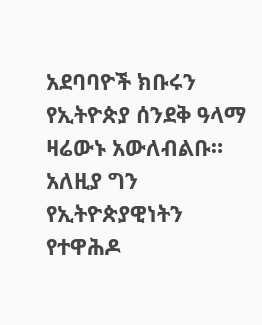አደባባዮች ክቡሩን የኢትዮጵያ ሰንደቅ ዓላማ ዛሬውኑ አውለብልቡ። አለዚያ ግን የኢትዮጵያዊነትን የተዋሕዶ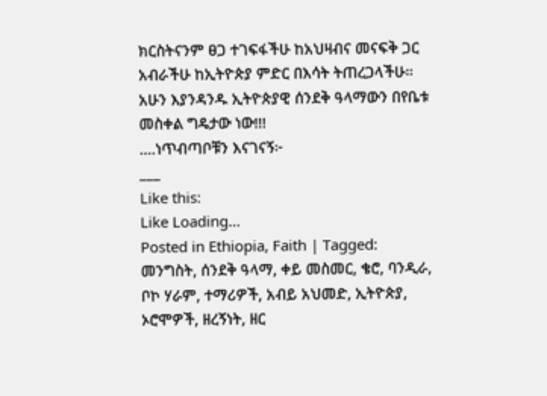ክርስትናንም ፀጋ ተገፍፋችሁ ከአህዛብና መናፍቅ ጋር አብራችሁ ከኢትዮጵያ ምድር በእሳት ትጠረጋላችሁ።
አሁን እያንዳንዱ ኢትዮጵያዊ ሰንደቅ ዓላማውን በየቤቱ መስቀል ግዴታው ነው!!!
.…ነጥብጣቦቹን እናገናኝ፦
___
Like this:
Like Loading...
Posted in Ethiopia, Faith | Tagged: መንግስት, ሰንደቅ ዓላማ, ቀይ መስመር, ቄሮ, ባንዲራ, ቦኮ ሃራም, ተማሪዎች, አብይ አህመድ, ኢትዮጵያ, ኦሮሞዎች, ዘረኝነት, ዘር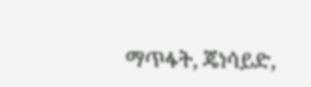ማጥፋት, ጄነሳይድ,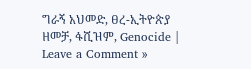ግራኝ አህመድ, ፀረ-ኢትዮጵያ ዘመቻ, ፋሺዝም, Genocide | Leave a Comment »